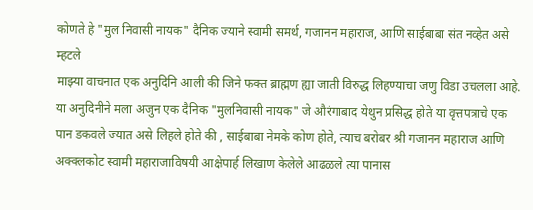कोणते हे "मुल निवासी नायक" दैनिक ज्याने स्वामी समर्थ, गजानन महाराज, आणि साईबाबा संत नव्हेत असे म्हटले
माझ्या वाचनात एक अनुदिनि आली की जिने फक्त ब्राह्मण ह्या जाती विरुद्ध लिहण्याचा जणु विडा उचलला आहे. या अनुदिनीने मला अजुन एक दैनिक "मुलनिवासी नायक" जे औरंगाबाद येथुन प्रसिद्ध होते या वृत्तपत्राचे एक पान डकवले ज्यात असे लिहले होते की , साईबाबा नेमके कोण होते, त्याच बरोबर श्री गजानन महाराज आणि अक्क्लकोट स्वामी महाराजाविषयी आक्षेपार्ह लिखाण केलेले आढळले त्या पानास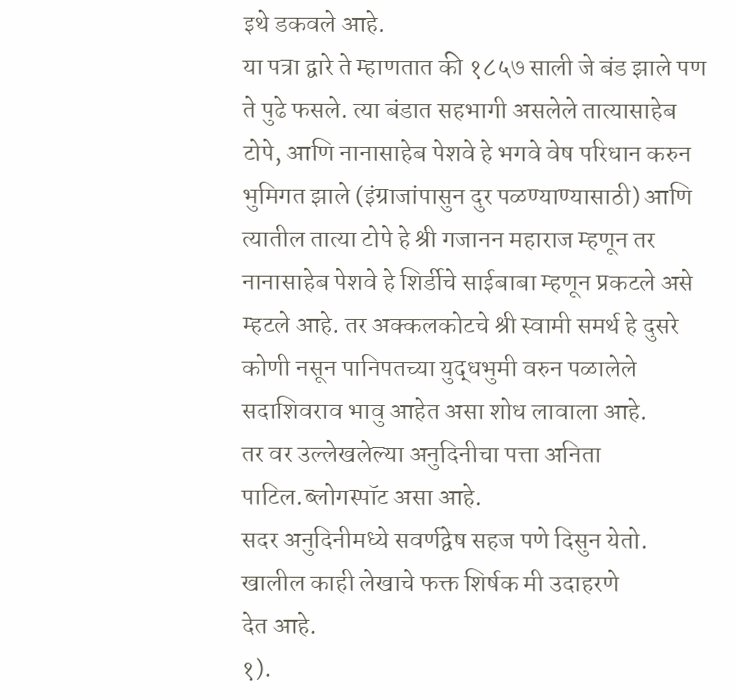इथे डकवले आहे.
या पत्रा द्वारे ते म्हाणतात की १८५७ साली जे बंड झाले पण ते पुढे फसले. त्या बंडात सहभागी असलेले तात्यासाहेब टोपे, आणि नानासाहेब पेशवे हे भगवे वेष परिधान करुन भुमिगत झाले (इंग्राजांपासुन दुर पळण्याण्यासाठी) आणि त्यातील तात्या टोपे हे श्री गजानन महाराज म्हणून तर नानासाहेब पेशवे हे शिर्डीचे साईबाबा म्हणून प्रकटले असे म्हटले आहे. तर अक्कलकोटचे श्री स्वामी समर्थ हे दुसरे कोणी नसून पानिपतच्या युद्धभुमी वरुन पळालेले सदाशिवराव भावु आहेत असा शोध लावाला आहे.
तर वर उल्लेखलेल्या अनुदिनीचा पत्ता अनिता पाटिल.ब्लोगस्पॉट असा आहे.
सदर अनुदिनीमध्ये सवर्णद्वेष सहज पणे दिसुन येतो. खालील काही लेखाचे फक्त शिर्षक मी उदाहरणे
देत आहे.
१).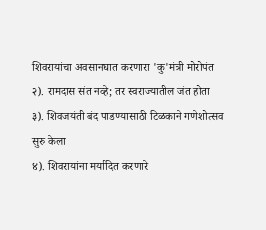शिवरायांचा अवसानघात करणारा 'कु'मंत्री मोरोपंत
२). रामदास संत नव्हे; तर स्वराज्यातील जंत होता
३). शिवजयंती बंद पाडण्यासाठी टिळकाने गणेशोत्सव सुरु केला
४). शिवरायांना मर्यादित करणारे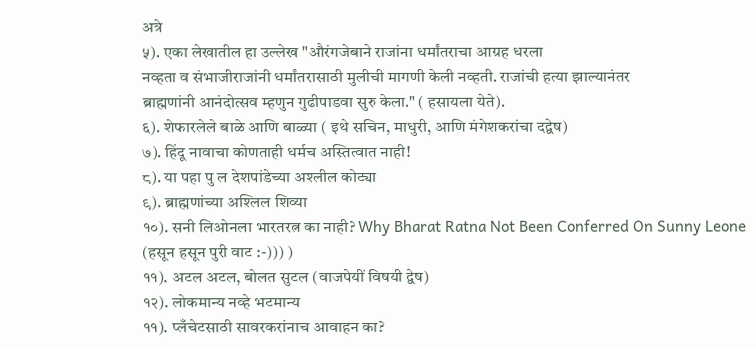अत्रे
५). एका लेखातील हा उल्लेख "औरंगजेबाने राजांना धर्मांतराचा आग्रह धरला
नव्हता व संभाजीराजांनी धर्मांतरासाठी मुलीची मागणी केली नव्हती. राजांची हत्या झाल्यानंतर
ब्राह्मणांनी आनंदोत्सव म्हणुन गुढीपाडवा सुरु केला." ( हसायला येते).
६). शेफारलेले बाळे आणि बाळ्या ( इथे सचिन, माधुरी, आणि मंगेशकरांचा दद्वेष)
७). हिंदू नावाचा कोणताही धर्मच अस्तित्वात नाही!
८). या पहा पु ल देशपांडेच्या अश्लील कोट्या
९). ब्राह्मणांच्या अश्लिल शिव्या
१०). सनी लिओनला भारतरत्न का नाही? Why Bharat Ratna Not Been Conferred On Sunny Leone
(हसून हसून पुरी वाट :-))) )
११). अटल अटल, बोलत सुटल (वाजपेयीं विषयी द्वेष)
१२). लोकमान्य नव्हे भटमान्य
११). प्लँचेटसाठी सावरकरांनाच आवाहन का?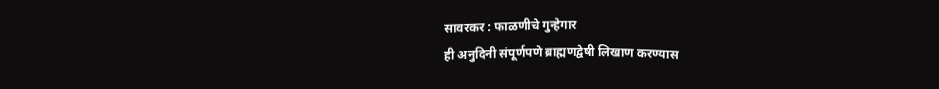सावरकर : फाळणीचे गुन्हेगार
ही अनुदिनी संपूर्णपणे ब्राह्मणद्वेषी लिखाण करण्यास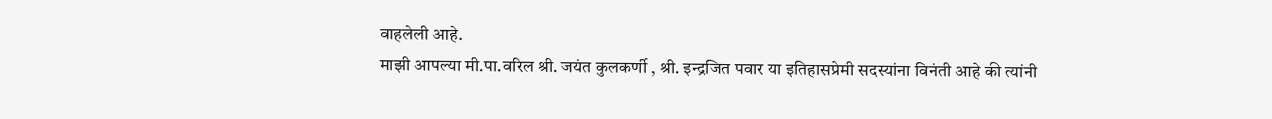वाहलेली आहे.
माझी आपल्या मी.पा.वरिल श्री. जयंत कुलकर्णी , श्री. इन्द्रजित पवार या इतिहासप्रेमी सदस्यांना विनंती आहे की त्यांनी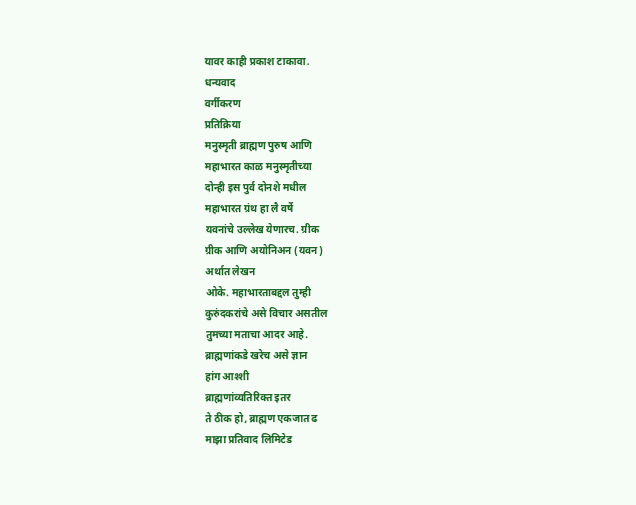यावर काही प्रकाश टाकावा.
धन्यवाद
वर्गीकरण
प्रतिक्रिया
मनुस्मृती ब्राह्मण पुरुष आणि
महाभारत काळ मनुस्मृतीच्या
दोन्ही इस पुर्व दोनशे मधील
महाभारत ग्रंथ हा लै वर्षे
यवनांचे उल्लेख येणारच. ग्रीक
ग्रीक आणि अयोनिअन (यवन)
अर्थात लेखन
ओके. महाभारताबद्दल तुम्ही
कुरुंदकरांचे असे विचार असतील
तुमच्या मताचा आदर आहे.
ब्राह्मणांकडे खरेच असे ज्ञान
हांग आश्शी
ब्राह्मणांव्यतिरिक्त इतर
ते ठीक हो, ब्राह्मण एकजात ढ
माझा प्रतिवाद लिमिटेड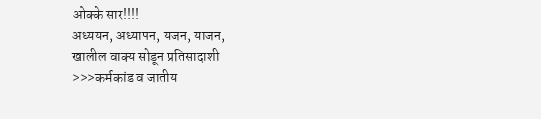ओक्के सार!!!!
अध्ययन, अध्यापन, यजन, याजन,
खालील वाक्य सोडून प्रतिसादाशी
>>>कर्मकांड व जातीय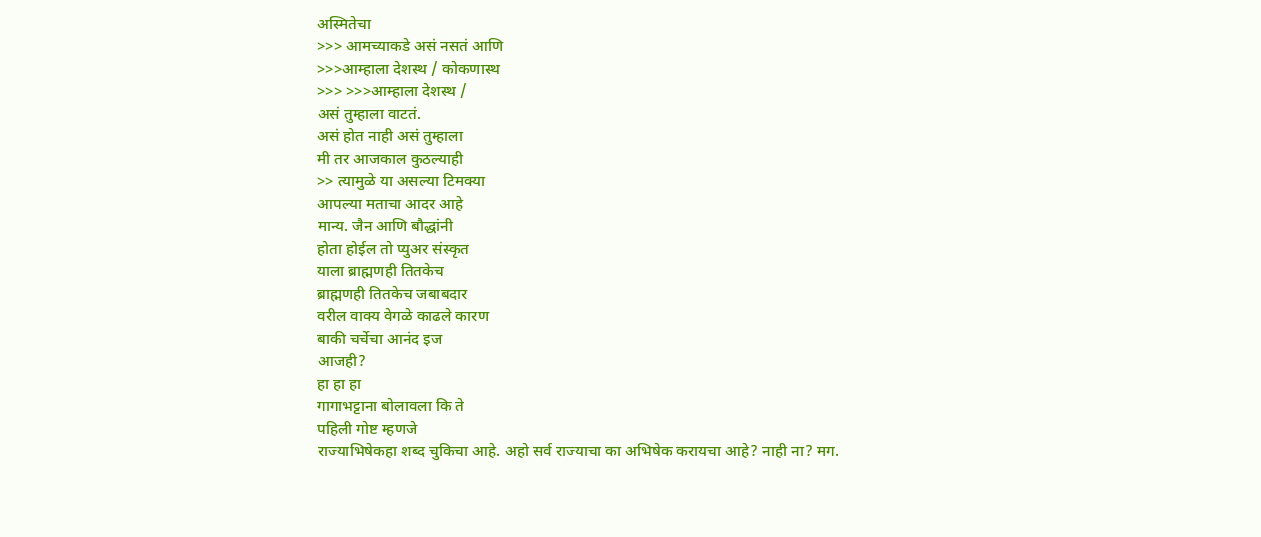अस्मितेचा
>>> आमच्याकडे असं नसतं आणि
>>>आम्हाला देशस्थ / कोकणास्थ
>>> >>>आम्हाला देशस्थ /
असं तुम्हाला वाटतं.
असं होत नाही असं तुम्हाला
मी तर आजकाल कुठल्याही
>> त्यामुळे या असल्या टिमक्या
आपल्या मताचा आदर आहे
मान्य. जैन आणि बौद्धांनी
होता होईल तो प्युअर संस्कृत
याला ब्राह्मणही तितकेच
ब्राह्मणही तितकेच जबाबदार
वरील वाक्य वेगळे काढले कारण
बाकी चर्चेचा आनंद इज
आजही?
हा हा हा
गागाभट्टाना बोलावला कि ते
पहिली गोष्ट म्हणजे
राज्याभिषेकहा शब्द चुकिचा आहे. अहो सर्व राज्याचा का अभिषेक करायचा आहे? नाही ना? मग.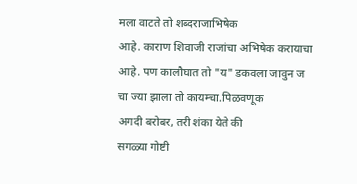मला वाटते तो शब्दराजाभिषेक
आहे. काराण शिवाजी राजांचा अभिषेक करायाचा आहे. पण कालौघात तो "य" डकवला जावुन ज चा ज्या झाला तो कायम्चा.पिळवणूक
अगदी बरोबर, तरी शंका येते की
सगळ्या गोष्टी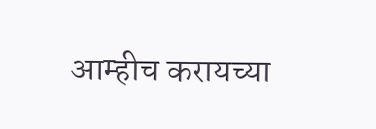आम्हीच करायच्या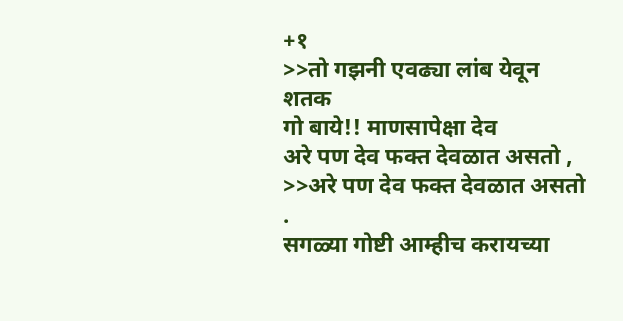+१
>>तो गझनी एवढ्या लांब येवून
शतक
गो बाये!! माणसापेक्षा देव
अरे पण देव फक्त देवळात असतो ,
>>अरे पण देव फक्त देवळात असतो
.
सगळ्या गोष्टी आम्हीच करायच्या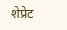शेप्रेट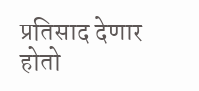प्रतिसाद देणार होतो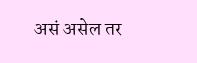असं असेल तर